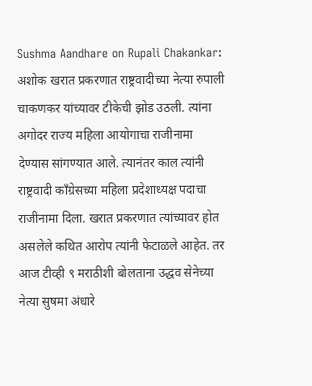Sushma Aandhare on Rupali Chakankar: अशोक खरात प्रकरणात राष्ट्रवादीच्या नेत्या रुपाली चाकणकर यांच्यावर टीकेची झोड उठली. त्यांना अगोदर राज्य महिला आयोगाचा राजीनामा देण्यास सांगण्यात आले. त्यानंतर काल त्यांनी राष्ट्रवादी काँग्रेसच्या महिला प्रदेशाध्यक्ष पदाचा राजीनामा दिला. खरात प्रकरणात त्यांच्यावर होत असलेले कथित आरोप त्यांनी फेटाळले आहेत. तर आज टीव्ही ९ मराठीशी बोलताना उद्धव सेनेच्या नेत्या सुषमा अंधारे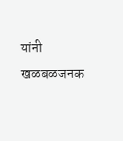यांनी खळबळजनक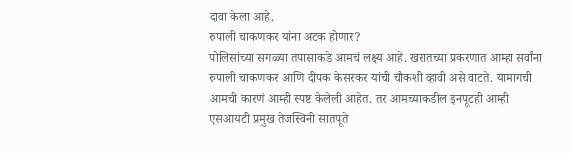दावा केला आहे.
रुपाली चाकणकर यांना अटक होणार?
पोलिसांच्या सगळ्या तपासाकडे आमचं लक्ष्य आहे. खरातच्या प्रकरणात आम्हा सर्वांना रुपाली चाकणकर आणि दीपक केसरकर यांची चौकशी व्हावी असे वाटते. यामागची आमची कारणं आम्ही स्पष्ट केलेली आहेत. तर आमच्याकडील इनपूटही आम्ही एसआयटी प्रमुख तेजस्विनी सातपूते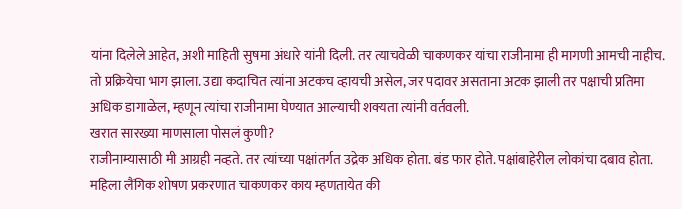यांना दिलेले आहेत, अशी माहिती सुषमा अंधारे यांनी दिली. तर त्याचवेळी चाकणकर यांचा राजीनामा ही मागणी आमची नाहीच. तो प्रक्रियेचा भाग झाला. उद्या कदाचित त्यांना अटकच व्हायची असेल, जर पदावर असताना अटक झाली तर पक्षाची प्रतिमा अधिक डागाळेल, म्हणून त्यांचा राजीनामा घेण्यात आल्याची शक्यता त्यांनी वर्तवली.
खरात सारख्या माणसाला पोसलं कुणी?
राजीनाम्यासाठी मी आग्रही नव्हते. तर त्यांच्या पक्षांतर्गत उद्रेक अधिक होता. बंड फार होते. पक्षांबाहेरील लोकांचा दबाव होता. महिला लैंगिक शोषण प्रकरणात चाकणकर काय म्हणतायेत की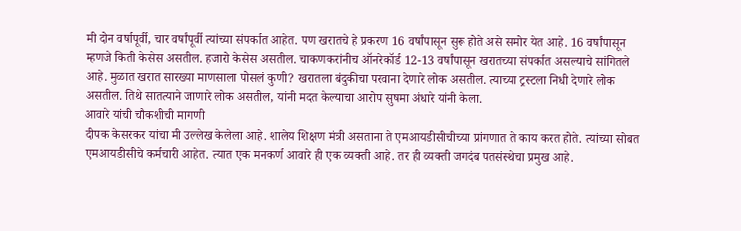मी दोन वर्षापूर्वी, चार वर्षांपूर्वी त्यांच्या संपर्कात आहेत. पण खरातचे हे प्रकरण 16 वर्षांपासून सुरू होते असे समोर येत आहे. 16 वर्षांपासून म्हणजे किती केसेस असतील. हजारो केसेस असतील. चाकणकरांनीच ऑनरेकॉर्ड 12-13 वर्षांपासून खरातच्या संपर्कात असल्याचे सांगितले आहे. मुळात खरात सारख्या माणसाला पोसलं कुणी? खरातला बंदुकीचा परवाना देणारे लोक असतील. त्याच्या ट्रस्टला निधी देणारे लोक असतील. तिथे सातत्याने जाणारे लोक असतील, यांनी मदत केल्याचा आरोप सुषमा अंधारे यांनी केला.
आवारे यांची चौकशीची मागणी
दीपक केसरकर यांचा मी उल्लेख केलेला आहे. शालेय शिक्षण मंत्री असताना ते एमआयडीसीचीच्या प्रांगणात ते काय करत होते. त्यांच्या सोबत एमआयडीसीचे कर्मचारी आहेत. त्यात एक मनकर्ण आवारे ही एक व्यक्ती आहे. तर ही व्यक्ती जगदंब पतसंस्थेचा प्रमुख आहे.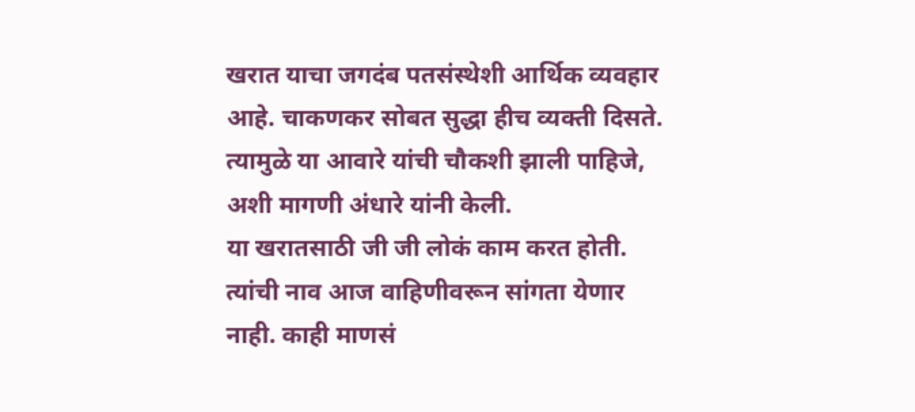खरात याचा जगदंब पतसंस्थेशी आर्थिक व्यवहार आहे. चाकणकर सोबत सुद्धा हीच व्यक्ती दिसते. त्यामुळे या आवारे यांची चौकशी झाली पाहिजे, अशी मागणी अंधारे यांनी केली.
या खरातसाठी जी जी लोकं काम करत होती. त्यांची नाव आज वाहिणीवरून सांगता येणार नाही. काही माणसं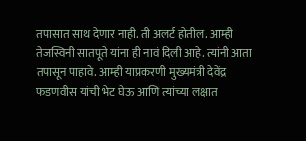तपासात साथ देणार नाही. ती अलर्ट होतील. आम्ही तेजस्विनी सातपूते यांना ही नावं दिली आहे. त्यांनी आता तपासून पाहावे. आम्ही याप्रकरणी मुख्यमंत्री देवेंद्र फडणवीस यांची भेट घेऊ आणि त्यांच्या लक्षात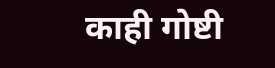काही गोष्टी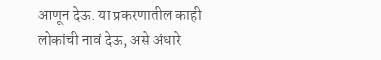आणून देऊ. या प्रकरणातील काही लोकांची नावं देऊ, असे अंधारे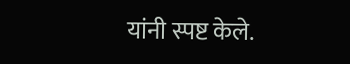यांनी स्पष्ट केले.